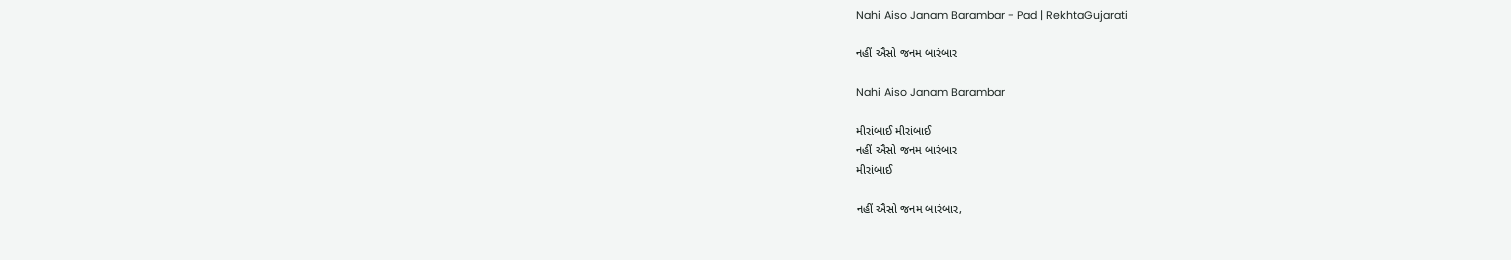Nahi Aiso Janam Barambar - Pad | RekhtaGujarati

નહીં ઐસો જનમ બારંબાર

Nahi Aiso Janam Barambar

મીરાંબાઈ મીરાંબાઈ
નહીં ઐસો જનમ બારંબાર
મીરાંબાઈ

નહીં ઐસો જનમ બારંબાર,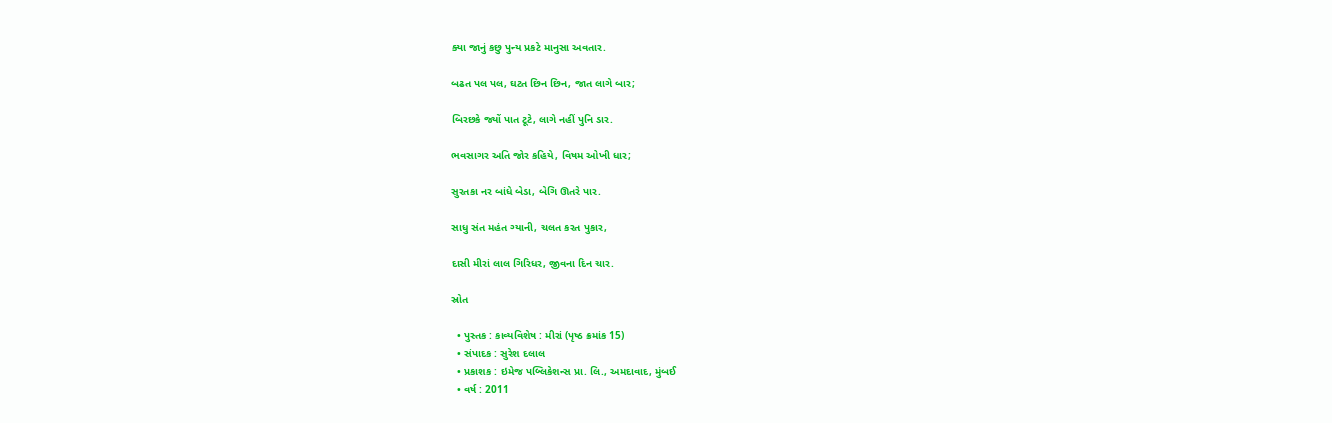ક્યા જાનું કછુ પુન્ય પ્રકટે માનુસા અવતાર.

બઢત પલ પલ, ઘટત છિન છિન, જાત લાગે બાર;

બિરછકે જ્યોં પાત ટૂટે, લાગે નહીં પુનિ ડાર.

ભવસાગર અતિ જોર કહિયે, વિષમ ઓખી ધાર;

સુરતકા નર બાંધે બેડા, બેગિ ઊતરે પાર.

સાધુ સંત મહંત ગ્યાની, ચલત કરત પુકાર,

દાસી મીરાં લાલ ગિરિધર, જીવના દિન ચાર.

સ્રોત

  • પુસ્તક : કાવ્યવિશેષ : મીરાં (પૃષ્ઠ ક્રમાંક 15)
  • સંપાદક : સુરેશ દલાલ
  • પ્રકાશક : ઇમેજ પબ્લિકેશન્સ પ્રા. લિ., અમદાવાદ, મુંબઈ
  • વર્ષ : 2011